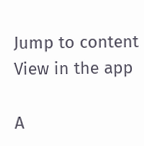Jump to content
View in the app

A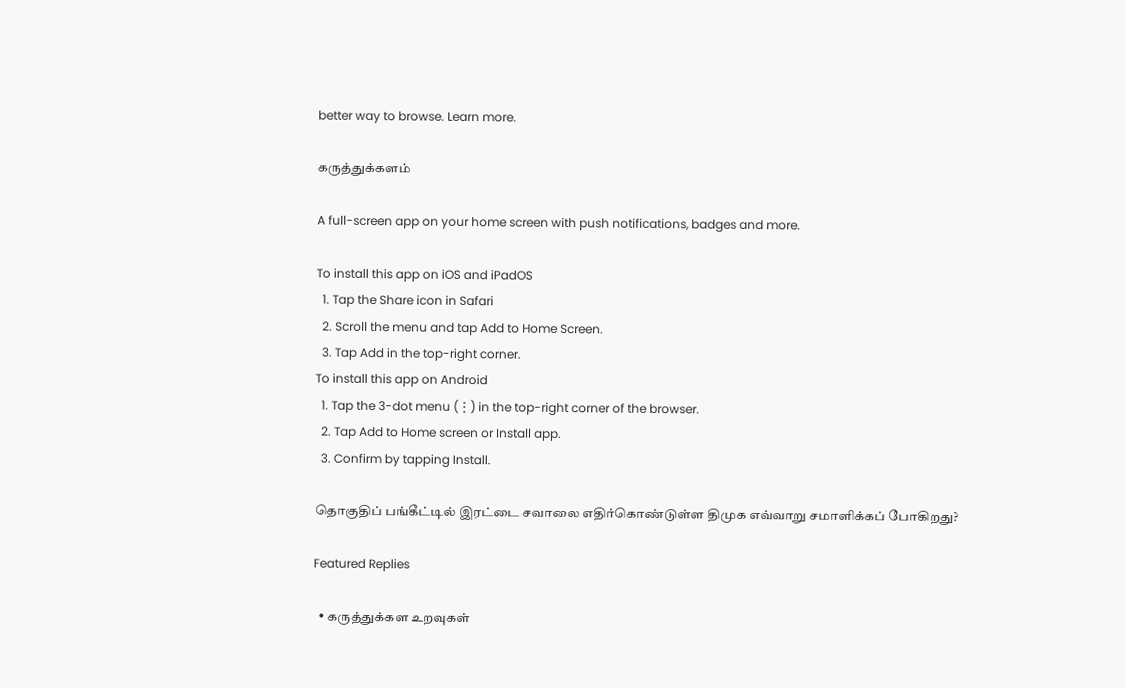better way to browse. Learn more.

கருத்துக்களம்

A full-screen app on your home screen with push notifications, badges and more.

To install this app on iOS and iPadOS
  1. Tap the Share icon in Safari
  2. Scroll the menu and tap Add to Home Screen.
  3. Tap Add in the top-right corner.
To install this app on Android
  1. Tap the 3-dot menu (⋮) in the top-right corner of the browser.
  2. Tap Add to Home screen or Install app.
  3. Confirm by tapping Install.

தொகுதிப் பங்கீட்டில் இரட்டை சவாலை எதிர்கொண்டுள்ள திமுக எவ்வாறு சமாளிக்கப் போகிறது?

Featured Replies

  • கருத்துக்கள உறவுகள்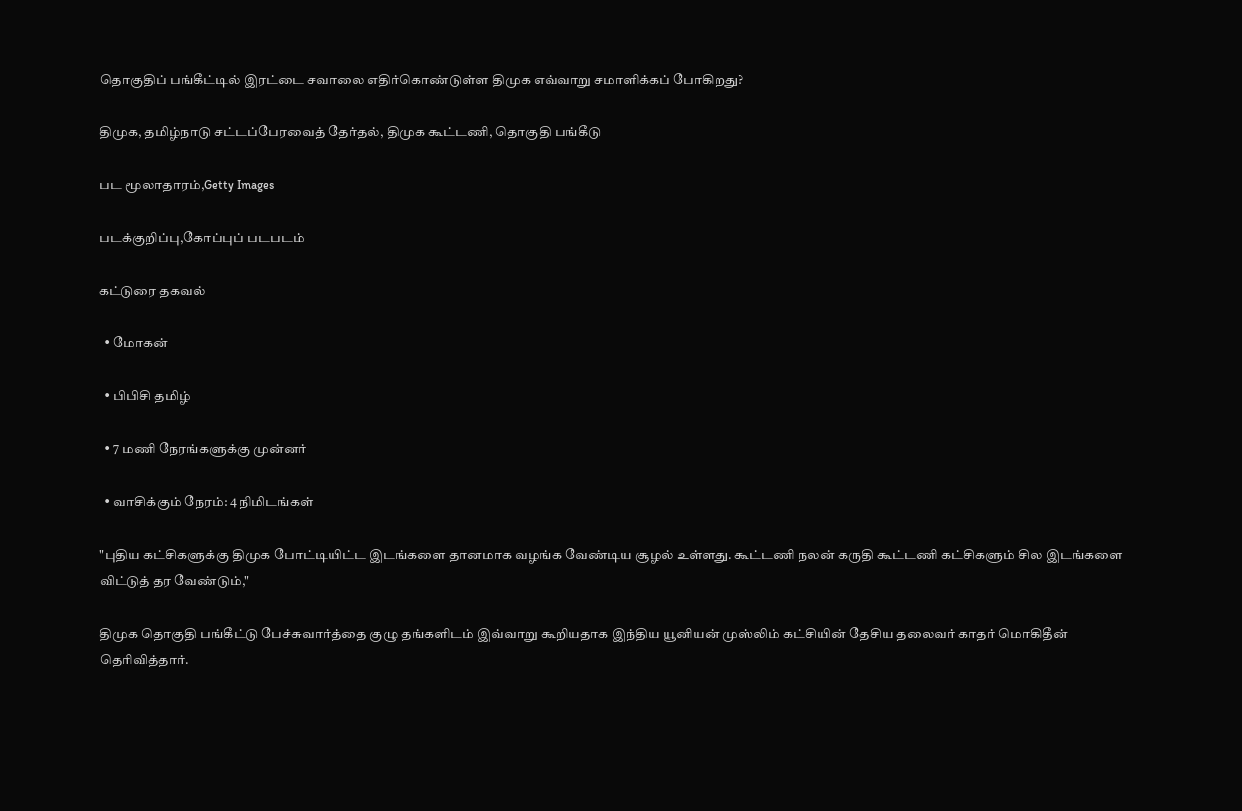தொகுதிப் பங்கீட்டில் இரட்டை சவாலை எதிர்கொண்டுள்ள திமுக எவ்வாறு சமாளிக்கப் போகிறது?

திமுக, தமிழ்நாடு சட்டப்பேரவைத் தேர்தல், திமுக கூட்டணி, தொகுதி பங்கீடு

பட மூலாதாரம்,Getty Images

படக்குறிப்பு,கோப்புப் படபடம்

கட்டுரை தகவல்

  • மோகன்

  • பிபிசி தமிழ்

  • 7 மணி நேரங்களுக்கு முன்னர்

  • வாசிக்கும் நேரம்: 4 நிமிடங்கள்

"புதிய கட்சிகளுக்கு திமுக போட்டியிட்ட இடங்களை தானமாக வழங்க வேண்டிய சூழல் உள்ளது. கூட்டணி நலன் கருதி கூட்டணி கட்சிகளும் சில இடங்களை விட்டுத் தர வேண்டும்,"

திமுக தொகுதி பங்கீட்டு பேச்சுவார்த்தை குழு தங்களிடம் இவ்வாறு கூறியதாக இந்திய யூனியன் முஸ்லிம் கட்சியின் தேசிய தலைவர் காதர் மொகிதீன் தெரிவித்தார்.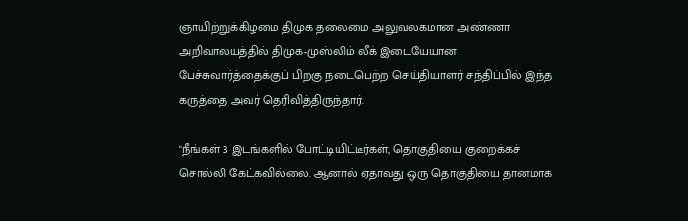ஞாயிற்றுக்கிழமை திமுக தலைமை அலுவலகமான அண்ணா அறிவாலயத்தில் திமுக-முஸ்லிம் லீக் இடையேயான பேச்சுவார்த்தைக்குப் பிறகு நடைபெற்ற செய்தியாளர் சந்திப்பில் இந்த கருத்தை அவர் தெரிவித்திருந்தார்.

"நீங்கள் 3 இடங்களில் போட்டியிட்டீர்கள், தொகுதியை குறைக்கச் சொல்லி கேட்கவில்லை. ஆனால் ஏதாவது ஒரு தொகுதியை தானமாக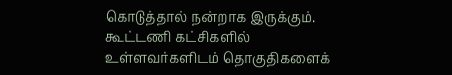கொடுத்தால் நன்றாக இருக்கும். கூட்டணி கட்சிகளில் உள்ளவர்களிடம் தொகுதிகளைக்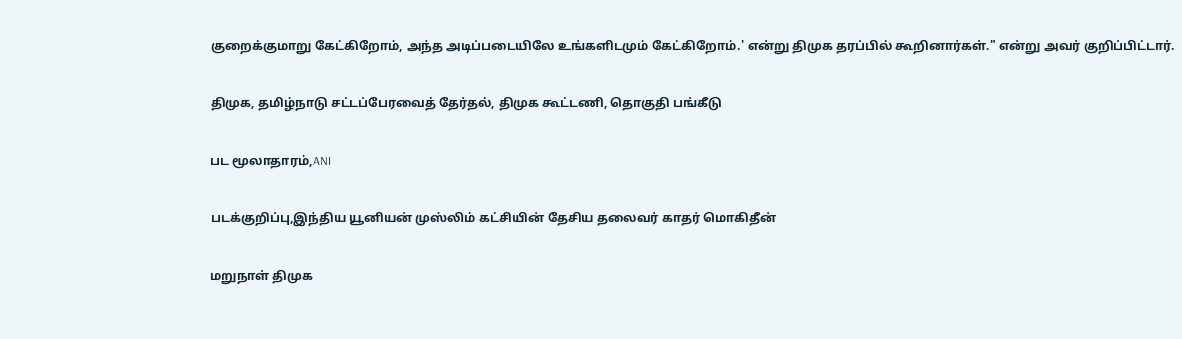குறைக்குமாறு கேட்கிறோம், அந்த அடிப்படையிலே உங்களிடமும் கேட்கிறோம்.' என்று திமுக தரப்பில் கூறினார்கள்." என்று அவர் குறிப்பிட்டார்.

திமுக, தமிழ்நாடு சட்டப்பேரவைத் தேர்தல், திமுக கூட்டணி, தொகுதி பங்கீடு

பட மூலாதாரம்,ANI

படக்குறிப்பு,இந்திய யூனியன் முஸ்லிம் கட்சியின் தேசிய தலைவர் காதர் மொகிதீன்

மறுநாள் திமுக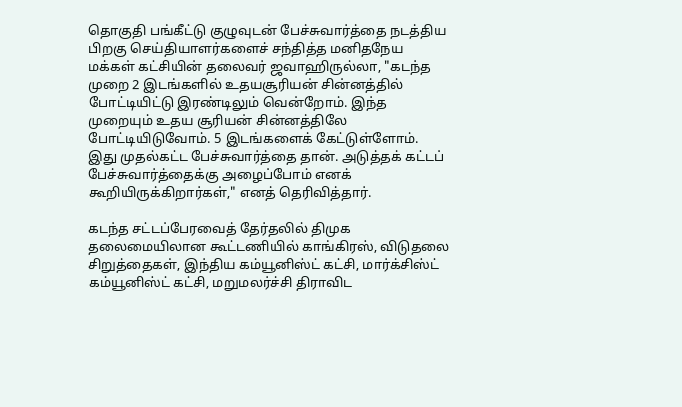தொகுதி பங்கீட்டு குழுவுடன் பேச்சுவார்த்தை நடத்திய பிறகு செய்தியாளர்களைச் சந்தித்த மனிதநேய மக்கள் கட்சியின் தலைவர் ஜவாஹிருல்லா, "கடந்த முறை 2 இடங்களில் உதயசூரியன் சின்னத்தில் போட்டியிட்டு இரண்டிலும் வென்றோம். இந்த முறையும் உதய சூரியன் சின்னத்திலே போட்டியிடுவோம். 5 இடங்களைக் கேட்டுள்ளோம். இது முதல்கட்ட பேச்சுவார்த்தை தான். அடுத்தக் கட்டப் பேச்சுவார்த்தைக்கு அழைப்போம் எனக் கூறியிருக்கிறார்கள்," எனத் தெரிவித்தார்.

கடந்த சட்டப்பேரவைத் தேர்தலில் திமுக தலைமையிலான கூட்டணியில் காங்கிரஸ், விடுதலை சிறுத்தைகள், இந்திய கம்யூனிஸ்ட் கட்சி, மார்க்சிஸ்ட் கம்யூனிஸ்ட் கட்சி, மறுமலர்ச்சி திராவிட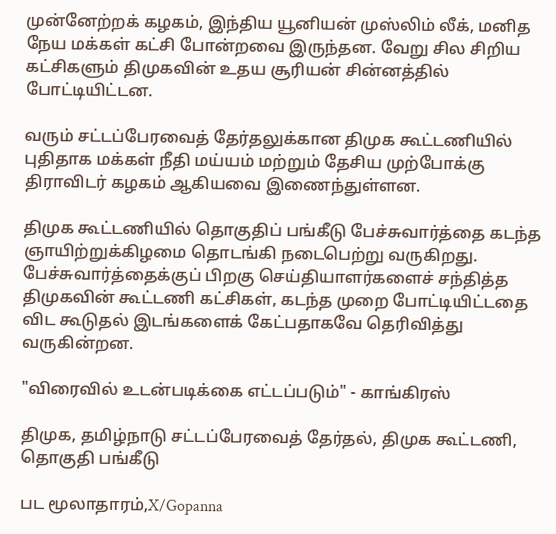முன்னேற்றக் கழகம், இந்திய யூனியன் முஸ்லிம் லீக், மனித நேய மக்கள் கட்சி போன்றவை இருந்தன. வேறு சில சிறிய கட்சிகளும் திமுகவின் உதய சூரியன் சின்னத்தில் போட்டியிட்டன.

வரும் சட்டப்பேரவைத் தேர்தலுக்கான திமுக கூட்டணியில் புதிதாக மக்கள் நீதி மய்யம் மற்றும் தேசிய முற்போக்கு திராவிடர் கழகம் ஆகியவை இணைந்துள்ளன.

திமுக கூட்டணியில் தொகுதிப் பங்கீடு பேச்சுவார்த்தை கடந்த ஞாயிற்றுக்கிழமை தொடங்கி நடைபெற்று வருகிறது. பேச்சுவார்த்தைக்குப் பிறகு செய்தியாளர்களைச் சந்தித்த திமுகவின் கூட்டணி கட்சிகள், கடந்த முறை போட்டியிட்டதை விட கூடுதல் இடங்களைக் கேட்பதாகவே தெரிவித்து வருகின்றன.

"விரைவில் உடன்படிக்கை எட்டப்படும்" - காங்கிரஸ்

திமுக, தமிழ்நாடு சட்டப்பேரவைத் தேர்தல், திமுக கூட்டணி, தொகுதி பங்கீடு

பட மூலாதாரம்,X/Gopanna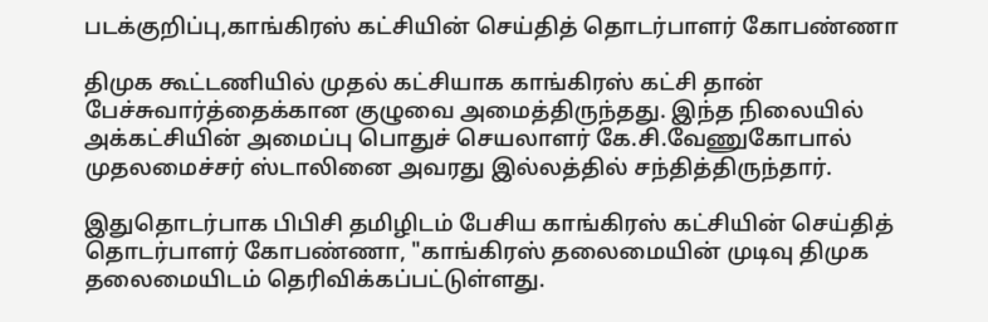படக்குறிப்பு,காங்கிரஸ் கட்சியின் செய்தித் தொடர்பாளர் கோபண்ணா

திமுக கூட்டணியில் முதல் கட்சியாக காங்கிரஸ் கட்சி தான் பேச்சுவார்த்தைக்கான குழுவை அமைத்திருந்தது. இந்த நிலையில் அக்கட்சியின் அமைப்பு பொதுச் செயலாளர் கே.சி.வேணுகோபால் முதலமைச்சர் ஸ்டாலினை அவரது இல்லத்தில் சந்தித்திருந்தார்.

இதுதொடர்பாக பிபிசி தமிழிடம் பேசிய காங்கிரஸ் கட்சியின் செய்தித் தொடர்பாளர் கோபண்ணா, "காங்கிரஸ் தலைமையின் முடிவு திமுக தலைமையிடம் தெரிவிக்கப்பட்டுள்ளது.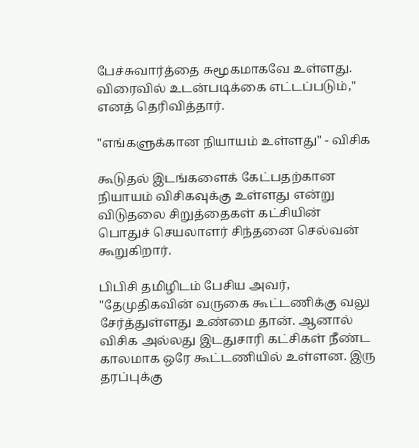பேச்சுவார்த்தை சுமூகமாகவே உள்ளது. விரைவில் உடன்படிக்கை எட்டப்படும்," எனத் தெரிவித்தார்.

"எங்களுக்கான நியாயம் உள்ளது" - விசிக

கூடுதல் இடங்களைக் கேட்பதற்கான நியாயம் விசிகவுக்கு உள்ளது என்று விடுதலை சிறுத்தைகள் கட்சியின் பொதுச் செயலாளர் சிந்தனை செல்வன் கூறுகிறார்.

பிபிசி தமிழிடம் பேசிய அவர், "தேமுதிகவின் வருகை கூட்டணிக்கு வலு சேர்த்துள்ளது உண்மை தான். ஆனால் விசிக அல்லது இடதுசாரி கட்சிகள் நீண்ட காலமாக ஒரே கூட்டணியில் உள்ளன. இரு தரப்புக்கு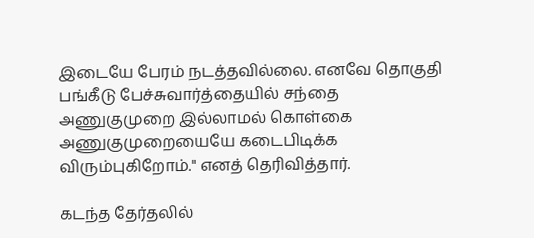இடையே பேரம் நடத்தவில்லை. எனவே தொகுதி பங்கீடு பேச்சுவார்த்தையில் சந்தை அணுகுமுறை இல்லாமல் கொள்கை அணுகுமுறையையே கடைபிடிக்க விரும்புகிறோம்." எனத் தெரிவித்தார்.

கடந்த தேர்தலில்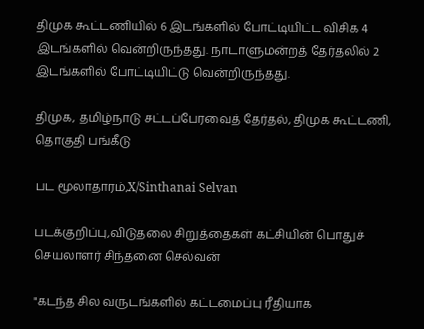திமுக கூட்டணியில் 6 இடங்களில் போட்டியிட்ட விசிக 4 இடங்களில் வென்றிருந்தது. நாடாளுமன்றத் தேர்தலில் 2 இடங்களில் போட்டியிட்டு வென்றிருந்தது.

திமுக, தமிழ்நாடு சட்டப்பேரவைத் தேர்தல், திமுக கூட்டணி, தொகுதி பங்கீடு

பட மூலாதாரம்,X/Sinthanai Selvan

படக்குறிப்பு,விடுதலை சிறுத்தைகள் கட்சியின் பொதுச் செயலாளர் சிந்தனை செல்வன்

"கடந்த சில வருடங்களில் கட்டமைப்பு ரீதியாக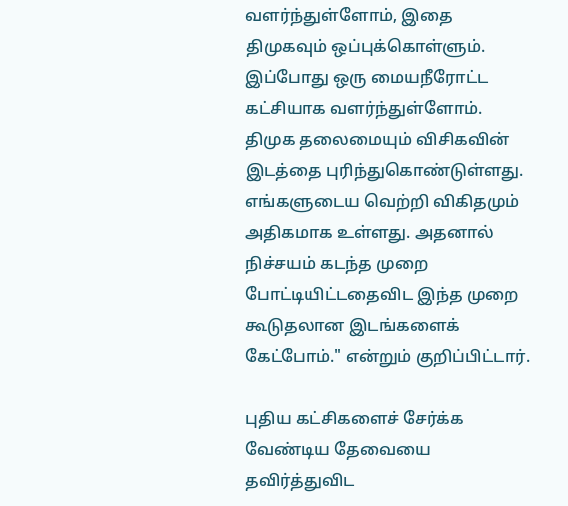வளர்ந்துள்ளோம், இதை திமுகவும் ஒப்புக்கொள்ளும். இப்போது ஒரு மையநீரோட்ட கட்சியாக வளர்ந்துள்ளோம். திமுக தலைமையும் விசிகவின் இடத்தை புரிந்துகொண்டுள்ளது. எங்களுடைய வெற்றி விகிதமும் அதிகமாக உள்ளது. அதனால் நிச்சயம் கடந்த முறை போட்டியிட்டதைவிட இந்த முறை கூடுதலான இடங்களைக் கேட்போம்." என்றும் குறிப்பிட்டார்.

புதிய கட்சிகளைச் சேர்க்க வேண்டிய தேவையை தவிர்த்துவிட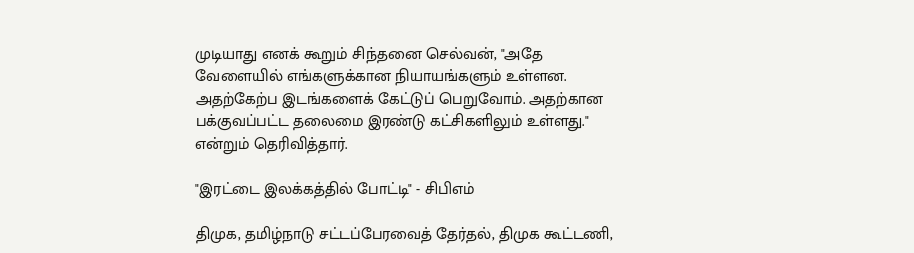முடியாது எனக் கூறும் சிந்தனை செல்வன், "அதே வேளையில் எங்களுக்கான நியாயங்களும் உள்ளன. அதற்கேற்ப இடங்களைக் கேட்டுப் பெறுவோம். அதற்கான பக்குவப்பட்ட தலைமை இரண்டு கட்சிகளிலும் உள்ளது." என்றும் தெரிவித்தார்.

"இரட்டை இலக்கத்தில் போட்டி" - சிபிஎம்

திமுக, தமிழ்நாடு சட்டப்பேரவைத் தேர்தல், திமுக கூட்டணி,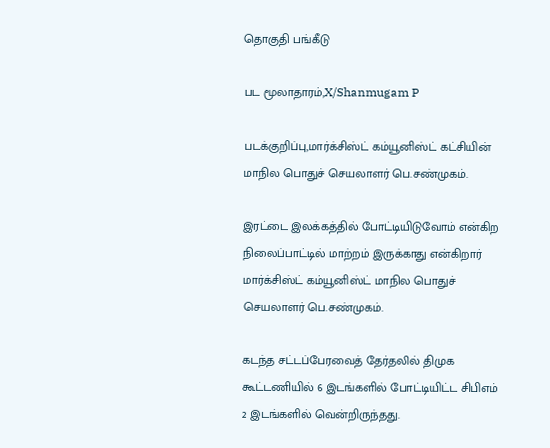தொகுதி பங்கீடு

பட மூலாதாரம்,X/Shanmugam P

படக்குறிப்பு,மார்க்சிஸ்ட் கம்யூனிஸ்ட் கட்சியின் மாநில பொதுச் செயலாளர் பெ.சண்முகம்.

இரட்டை இலக்கத்தில் போட்டியிடுவோம் என்கிற நிலைப்பாட்டில் மாற்றம் இருக்காது என்கிறார் மார்க்சிஸ்ட் கம்யூனிஸ்ட் மாநில பொதுச் செயலாளர் பெ.சண்முகம்.

கடந்த சட்டப்பேரவைத் தேர்தலில் திமுக கூட்டணியில் 6 இடங்களில் போட்டியிட்ட சிபிஎம் 2 இடங்களில் வென்றிருந்தது.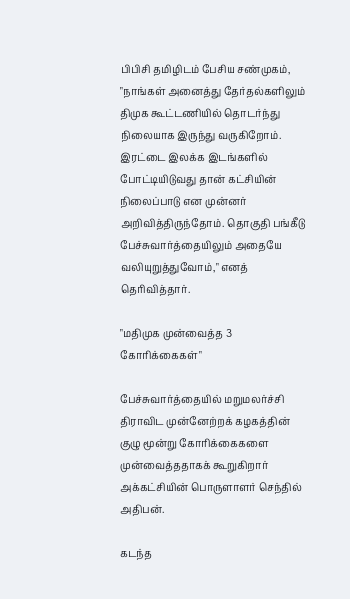பிபிசி தமிழிடம் பேசிய சண்முகம், "நாங்கள் அனைத்து தேர்தல்களிலும் திமுக கூட்டணியில் தொடர்ந்து நிலையாக இருந்து வருகிறோம். இரட்டை இலக்க இடங்களில் போட்டியிடுவது தான் கட்சியின் நிலைப்பாடு என முன்னர் அறிவித்திருந்தோம். தொகுதி பங்கீடு பேச்சுவார்த்தையிலும் அதையே வலியுறுத்துவோம்," எனத் தெரிவித்தார்.

"மதிமுக முன்வைத்த 3 கோரிக்கைகள்"

பேச்சுவார்த்தையில் மறுமலர்ச்சி திராவிட முன்னேற்றக் கழகத்தின் குழு மூன்று கோரிக்கைகளை முன்வைத்ததாகக் கூறுகிறார் அக்கட்சியின் பொருளாளர் செந்தில் அதிபன்.

கடந்த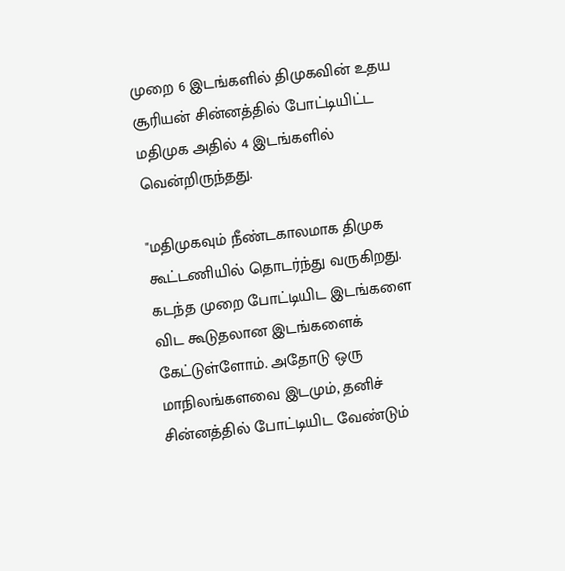முறை 6 இடங்களில் திமுகவின் உதய சூரியன் சின்னத்தில் போட்டியிட்ட மதிமுக அதில் 4 இடங்களில் வென்றிருந்தது.

"மதிமுகவும் நீண்டகாலமாக திமுக கூட்டணியில் தொடர்ந்து வருகிறது. கடந்த முறை போட்டியிட இடங்களை விட கூடுதலான இடங்களைக் கேட்டுள்ளோம். அதோடு ஒரு மாநிலங்களவை இடமும், தனிச் சின்னத்தில் போட்டியிட வேண்டும்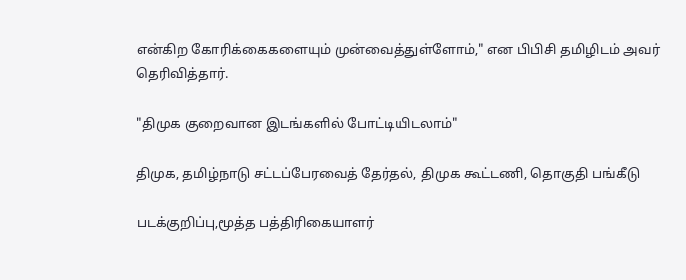என்கிற கோரிக்கைகளையும் முன்வைத்துள்ளோம்," என பிபிசி தமிழிடம் அவர் தெரிவித்தார்.

"திமுக குறைவான இடங்களில் போட்டியிடலாம்"

திமுக, தமிழ்நாடு சட்டப்பேரவைத் தேர்தல், திமுக கூட்டணி, தொகுதி பங்கீடு

படக்குறிப்பு,மூத்த பத்திரிகையாளர்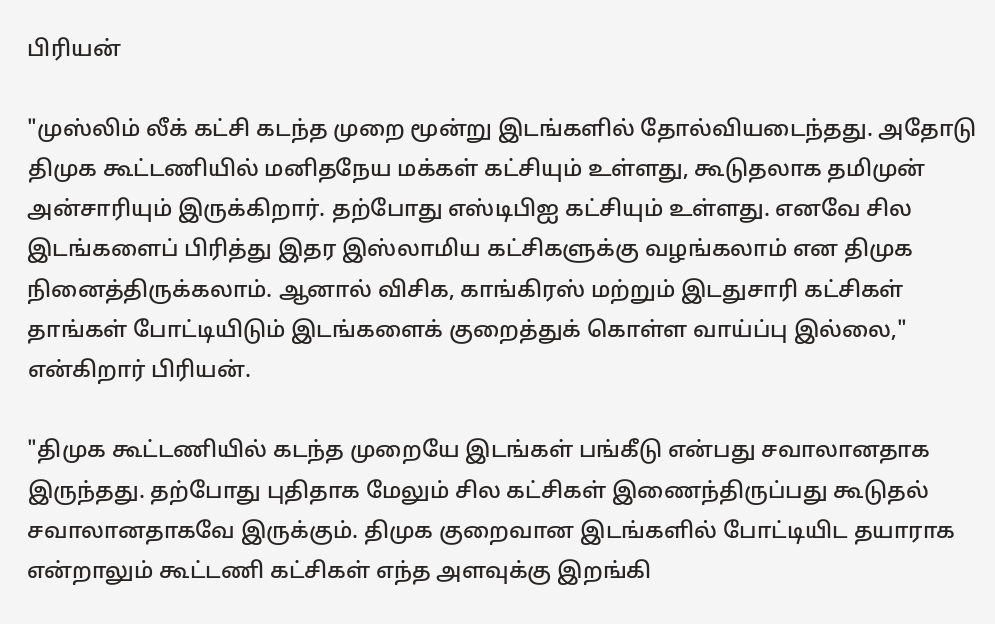பிரியன்

"முஸ்லிம் லீக் கட்சி கடந்த முறை மூன்று இடங்களில் தோல்வியடைந்தது. அதோடு திமுக கூட்டணியில் மனிதநேய மக்கள் கட்சியும் உள்ளது, கூடுதலாக தமிமுன் அன்சாரியும் இருக்கிறார். தற்போது எஸ்டிபிஐ கட்சியும் உள்ளது. எனவே சில இடங்களைப் பிரித்து இதர இஸ்லாமிய கட்சிகளுக்கு வழங்கலாம் என திமுக நினைத்திருக்கலாம். ஆனால் விசிக, காங்கிரஸ் மற்றும் இடதுசாரி கட்சிகள் தாங்கள் போட்டியிடும் இடங்களைக் குறைத்துக் கொள்ள வாய்ப்பு இல்லை," என்கிறார் பிரியன்.

"திமுக கூட்டணியில் கடந்த முறையே இடங்கள் பங்கீடு என்பது சவாலானதாக இருந்தது. தற்போது புதிதாக மேலும் சில கட்சிகள் இணைந்திருப்பது கூடுதல் சவாலானதாகவே இருக்கும். திமுக குறைவான இடங்களில் போட்டியிட தயாராக என்றாலும் கூட்டணி கட்சிகள் எந்த அளவுக்கு இறங்கி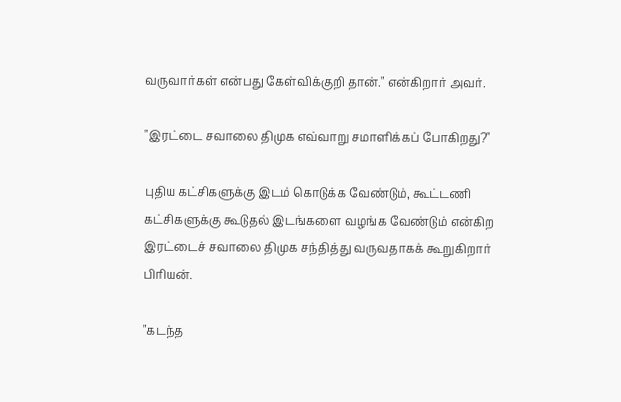வருவார்கள் என்பது கேள்விக்குறி தான்." என்கிறார் அவர்.

"இரட்டை சவாலை திமுக எவ்வாறு சமாளிக்கப் போகிறது?"

புதிய கட்சிகளுக்கு இடம் கொடுக்க வேண்டும், கூட்டணி கட்சிகளுக்கு கூடுதல் இடங்களை வழங்க வேண்டும் என்கிற இரட்டைச் சவாலை திமுக சந்தித்து வருவதாகக் கூறுகிறார் பிரியன்.

"கடந்த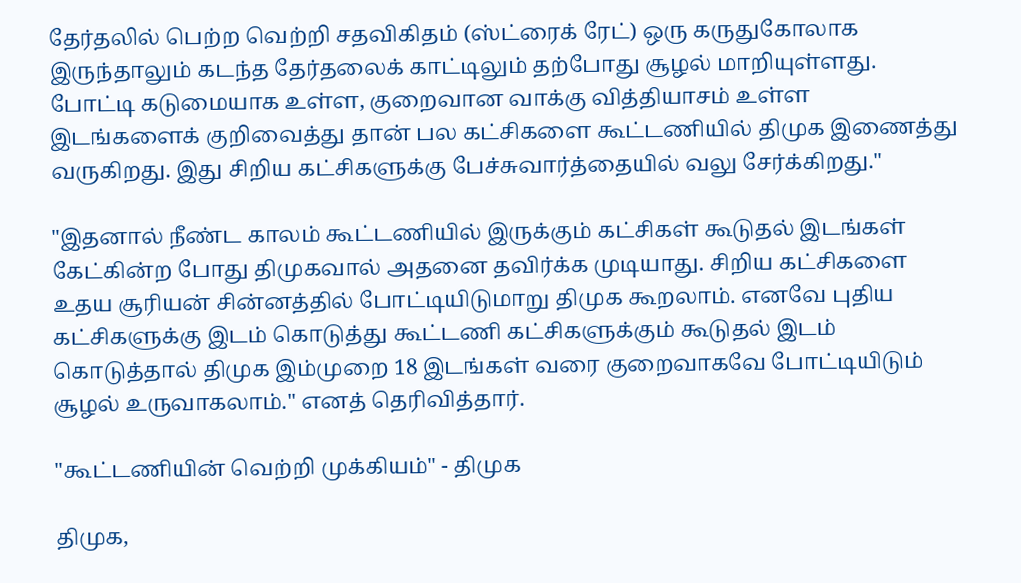தேர்தலில் பெற்ற வெற்றி சதவிகிதம் (ஸ்ட்ரைக் ரேட்) ஒரு கருதுகோலாக இருந்தாலும் கடந்த தேர்தலைக் காட்டிலும் தற்போது சூழல் மாறியுள்ளது. போட்டி கடுமையாக உள்ள, குறைவான வாக்கு வித்தியாசம் உள்ள இடங்களைக் குறிவைத்து தான் பல கட்சிகளை கூட்டணியில் திமுக இணைத்து வருகிறது. இது சிறிய கட்சிகளுக்கு பேச்சுவார்த்தையில் வலு சேர்க்கிறது."

"இதனால் நீண்ட காலம் கூட்டணியில் இருக்கும் கட்சிகள் கூடுதல் இடங்கள் கேட்கின்ற போது திமுகவால் அதனை தவிர்க்க முடியாது. சிறிய கட்சிகளை உதய சூரியன் சின்னத்தில் போட்டியிடுமாறு திமுக கூறலாம். எனவே புதிய கட்சிகளுக்கு இடம் கொடுத்து கூட்டணி கட்சிகளுக்கும் கூடுதல் இடம் கொடுத்தால் திமுக இம்முறை 18 இடங்கள் வரை குறைவாகவே போட்டியிடும் சூழல் உருவாகலாம்." எனத் தெரிவித்தார்.

"கூட்டணியின் வெற்றி முக்கியம்" - திமுக

திமுக,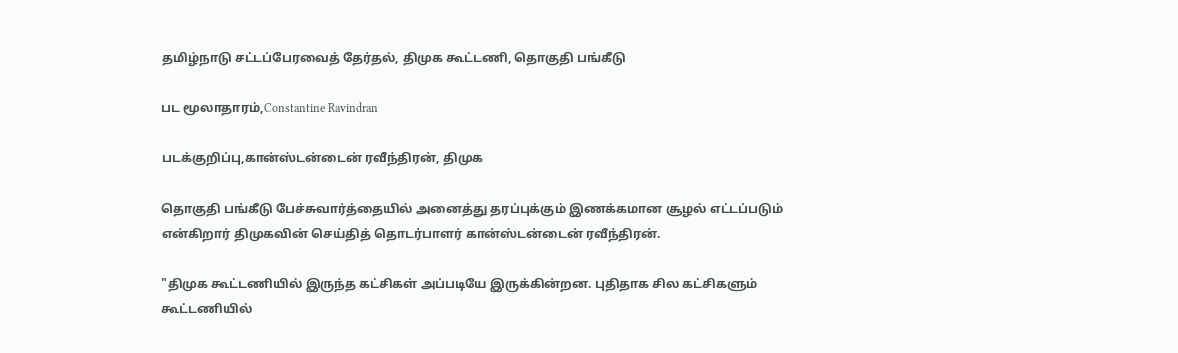தமிழ்நாடு சட்டப்பேரவைத் தேர்தல், திமுக கூட்டணி, தொகுதி பங்கீடு

பட மூலாதாரம்,Constantine Ravindran

படக்குறிப்பு,கான்ஸ்டன்டைன் ரவீந்திரன், திமுக

தொகுதி பங்கீடு பேச்சுவார்த்தையில் அனைத்து தரப்புக்கும் இணக்கமான சூழல் எட்டப்படும் என்கிறார் திமுகவின் செய்தித் தொடர்பாளர் கான்ஸ்டன்டைன் ரவீந்திரன்.

"திமுக கூட்டணியில் இருந்த கட்சிகள் அப்படியே இருக்கின்றன. புதிதாக சில கட்சிகளும் கூட்டணியில்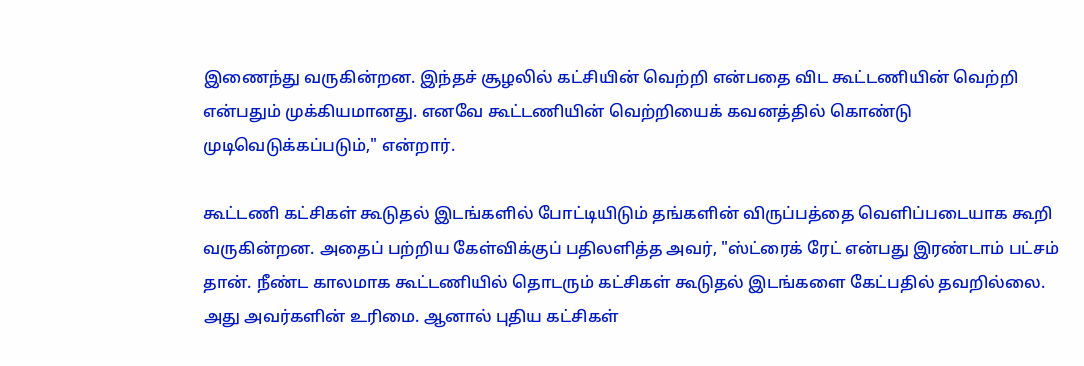இணைந்து வருகின்றன. இந்தச் சூழலில் கட்சியின் வெற்றி என்பதை விட கூட்டணியின் வெற்றி என்பதும் முக்கியமானது. எனவே கூட்டணியின் வெற்றியைக் கவனத்தில் கொண்டு முடிவெடுக்கப்படும்," என்றார்.

கூட்டணி கட்சிகள் கூடுதல் இடங்களில் போட்டியிடும் தங்களின் விருப்பத்தை வெளிப்படையாக கூறி வருகின்றன. அதைப் பற்றிய கேள்விக்குப் பதிலளித்த அவர், "ஸ்ட்ரைக் ரேட் என்பது இரண்டாம் பட்சம் தான். நீண்ட காலமாக கூட்டணியில் தொடரும் கட்சிகள் கூடுதல் இடங்களை கேட்பதில் தவறில்லை. அது அவர்களின் உரிமை. ஆனால் புதிய கட்சிகள்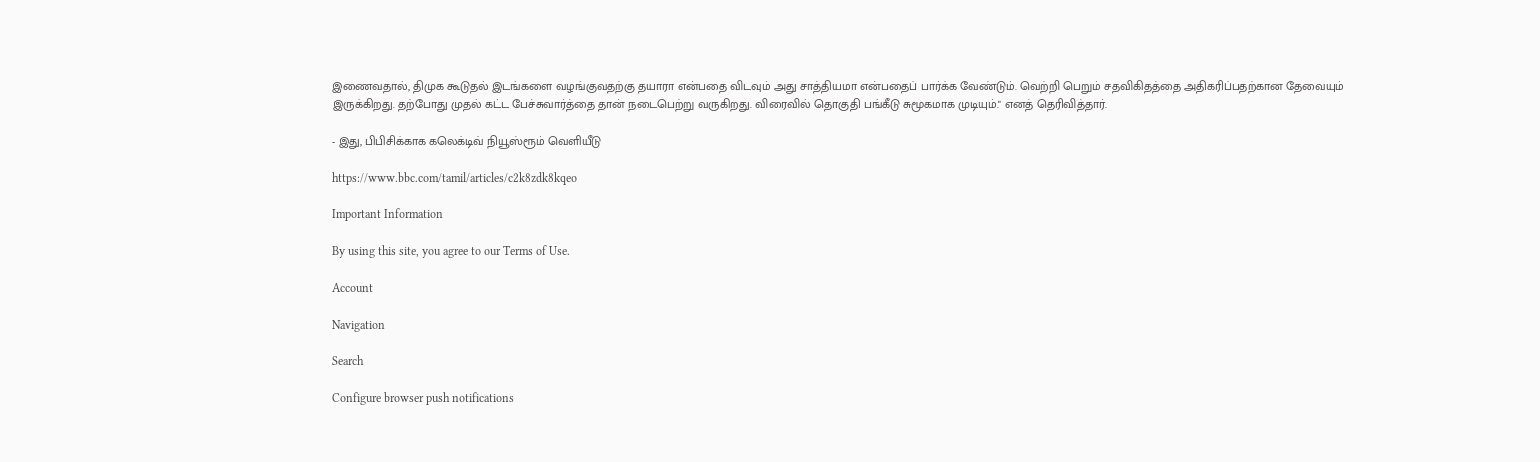இணைவதால், திமுக கூடுதல் இடங்களை வழங்குவதற்கு தயாரா என்பதை விடவும் அது சாத்தியமா என்பதைப் பார்க்க வேண்டும். வெற்றி பெறும் சதவிகிதத்தை அதிகரிப்பதற்கான தேவையும் இருக்கிறது. தற்போது முதல் கட்ட பேச்சுவார்த்தை தான் நடைபெற்று வருகிறது. விரைவில் தொகுதி பங்கீடு சுமூகமாக முடியும்." எனத் தெரிவித்தார்.

- இது, பிபிசிக்காக கலெக்டிவ் நியூஸ்ரூம் வெளியீடு

https://www.bbc.com/tamil/articles/c2k8zdk8kqeo

Important Information

By using this site, you agree to our Terms of Use.

Account

Navigation

Search

Configure browser push notifications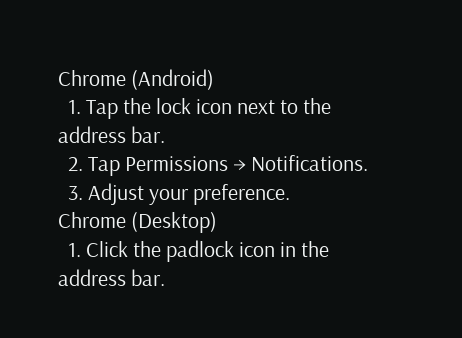Chrome (Android)
  1. Tap the lock icon next to the address bar.
  2. Tap Permissions → Notifications.
  3. Adjust your preference.
Chrome (Desktop)
  1. Click the padlock icon in the address bar.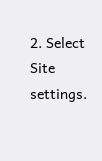2. Select Site settings.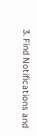3. Find Notifications and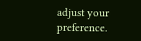adjust your preference.